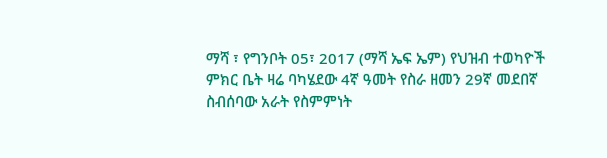ማሻ ፣ የግንቦት 05፣ 2017 (ማሻ ኤፍ ኤም) የህዝብ ተወካዮች ምክር ቤት ዛሬ ባካሄደው 4ኛ ዓመት የስራ ዘመን 29ኛ መደበኛ ስብሰባው አራት የስምምነት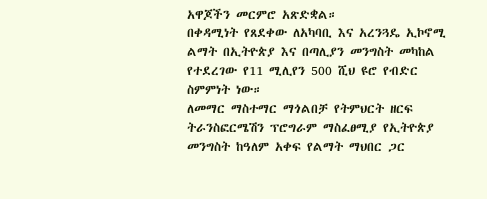አዋጆችን መርምሮ አጽድቋል።
በቀዳሚነት የጸደቀው ለአካባቢ እና አረንጓዴ ኢኮኖሚ ልማት በኢትዮጵያ እና በጣሊያን መንግስት መካከል የተደረገው የ11 ሚሊየን 500 ሺህ ዩሮ የብድር ስምምነት ነው።
ለመማር ማስተማር ማጎልበቻ የትምህርት ዘርፍ ትራንስፎርሜሽን ፕሮግራም ማስፈፀሚያ የኢትዮጵያ መንግስት ከዓለም አቀፍ የልማት ማህበር ጋር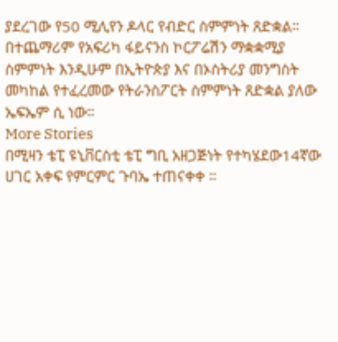ያደረገው የ50 ሚሊየን ዶላር የብድር ስምምነት ጸድቋል።
በተጨማሪም የአፍሪካ ፋይናንስ ኮርፖሬሽን ማቋቋሚያ ስምምነት እንዲሁም በኢትዮጵያ እና በኦስትሪያ መንግስት መካከል የተፈረመው የትራንስፖርት ስምምነት ጸድቋል ያለው ኤፍኤም ሲ ነው።
More Stories
በሚዛን ቴፒ ዩኒቨርስቲ ቴፒ ግቢ አዘጋጅነት የተካሄደው14ኛው ሀገር አቀፍ የምርምር ጉባኤ ተጠናቀቀ ።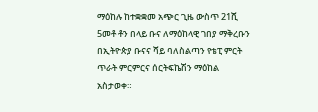ማዕከሉ ከተቋቋመ አጭር ጊዜ ውስጥ 21ሺ 5መቶ ቶን በላይ ቡና ለማዕከላዊ ገበያ ማቅረቡን በኢትዮጵያ ቡናና ሻይ ባለስልጣን የቴፒ ምርት ጥራት ምርምርና ሰርትፍኬሽን ማዕከል አስታወቀ።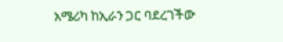አሜሪካ ከኢራን ጋር ባደረገችው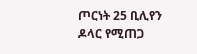ጦርነት 25 ቢሊየን ዶላር የሚጠጋ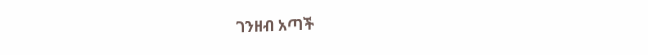ገንዘብ አጣች